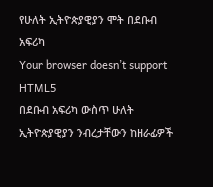የሁለት ኢትዮጵያዊያን ሞት በደቡብ አፍሪካ
Your browser doesn’t support HTML5
በደቡብ አፍሪካ ውስጥ ሁለት ኢትዮጵያዊያን ንብረታቸውን ከዘራፊዎች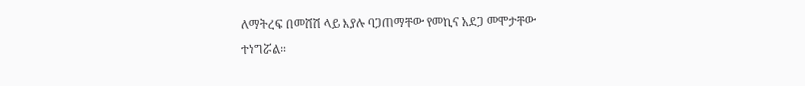ለማትረፍ በመሸሽ ላይ እያሉ ባጋጠማቸው የመኪና አደጋ መሞታቸው ተነግሯል።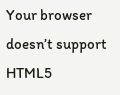Your browser doesn’t support HTML5